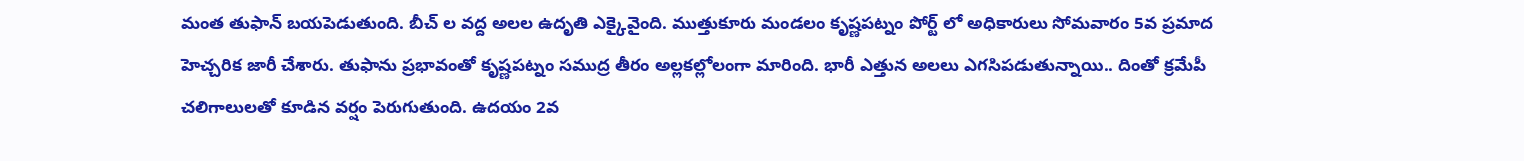మంత తుఫాన్ బయపెడుతుంది. బీచ్ ల వద్ద అలల ఉదృతి ఎక్కైవైంది. ముత్తుకూరు మండలం కృష్ణపట్నం పోర్ట్ లో అధికారులు సోమవారం 5వ ప్రమాద హెచ్చరిక జారీ చేశారు. తుఫాను ప్రభావంతో కృష్ణపట్నం సముద్ర తీరం అల్లకల్లోలంగా మారింది. భారీ ఎత్తున అలలు ఎగసిపడుతున్నాయి.. దింతో క్రమేపీ చలిగాలులతో కూడిన వర్షం పెరుగుతుంది. ఉదయం 2వ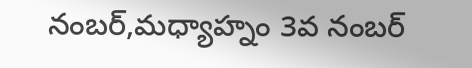నంబర్,మధ్యాహ్నం 3వ నంబర్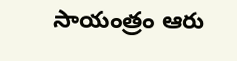సాయంత్రం ఆరు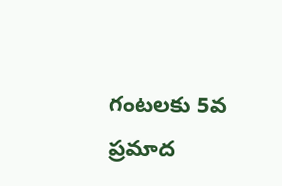గంటలకు 5వ ప్రమాద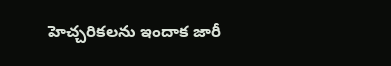హెచ్చరికలను ఇందాక జారీ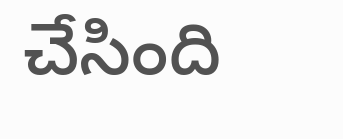చేసింది